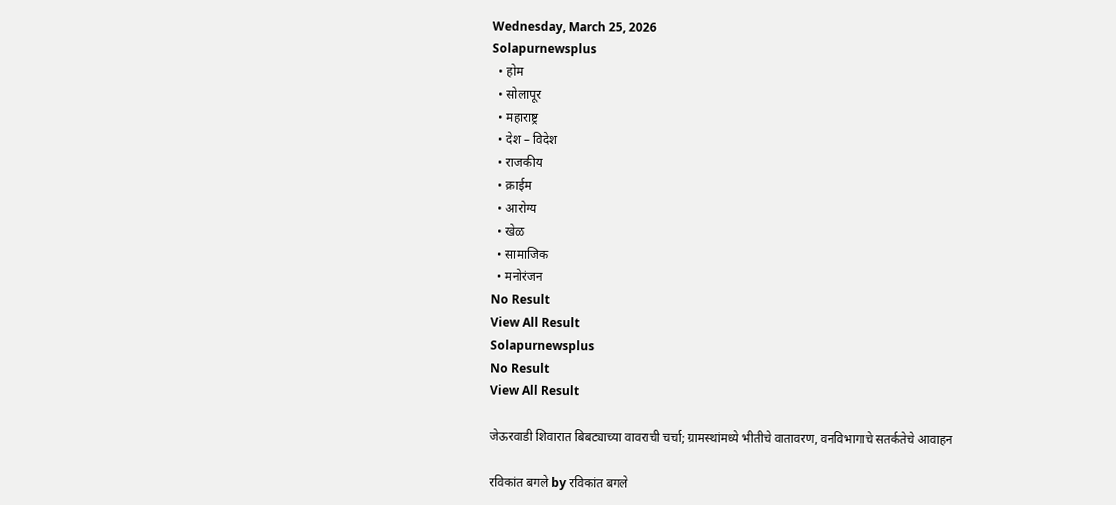Wednesday, March 25, 2026
Solapurnewsplus
  • होम
  • सोलापूर
  • महाराष्ट्र
  • देश – विदेश
  • राजकीय
  • क्राईम
  • आरोग्य
  • खेळ
  • सामाजिक
  • मनोरंजन
No Result
View All Result
Solapurnewsplus
No Result
View All Result

जेऊरवाडी शिवारात बिबट्याच्या वावराची चर्चा; ग्रामस्थांमध्ये भीतीचे वातावरण, वनविभागाचे सतर्कतेचे आवाहन

रविकांत बगले by रविकांत बगले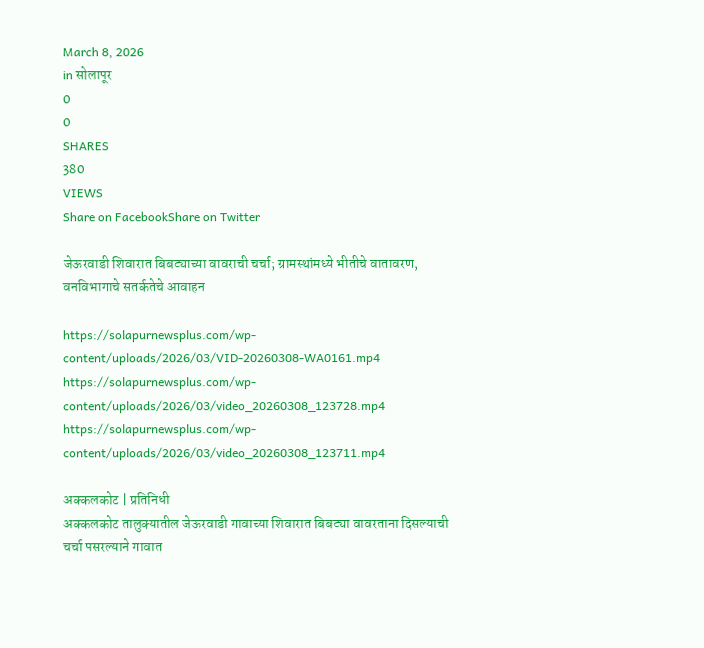March 8, 2026
in सोलापूर
0
0
SHARES
380
VIEWS
Share on FacebookShare on Twitter

जेऊरवाडी शिवारात बिबट्याच्या वावराची चर्चा; ग्रामस्थांमध्ये भीतीचे वातावरण, वनविभागाचे सतर्कतेचे आवाहन

https://solapurnewsplus.com/wp-content/uploads/2026/03/VID-20260308-WA0161.mp4
https://solapurnewsplus.com/wp-content/uploads/2026/03/video_20260308_123728.mp4
https://solapurnewsplus.com/wp-content/uploads/2026/03/video_20260308_123711.mp4

अक्कलकोट | प्रतिनिधी
अक्कलकोट तालुक्यातील जेऊरवाडी गावाच्या शिवारात बिबट्या वावरताना दिसल्याची चर्चा पसरल्याने गावात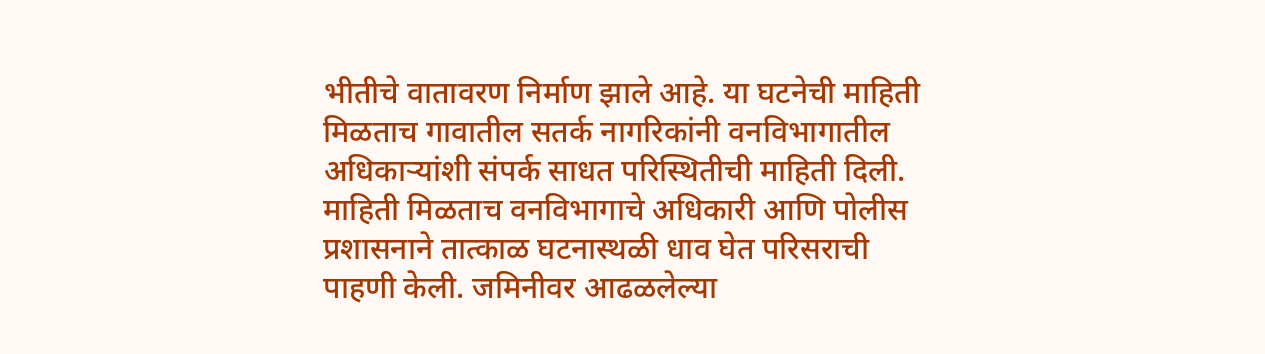भीतीचे वातावरण निर्माण झाले आहे. या घटनेची माहिती मिळताच गावातील सतर्क नागरिकांनी वनविभागातील अधिकाऱ्यांशी संपर्क साधत परिस्थितीची माहिती दिली.
माहिती मिळताच वनविभागाचे अधिकारी आणि पोलीस प्रशासनाने तात्काळ घटनास्थळी धाव घेत परिसराची पाहणी केली. जमिनीवर आढळलेल्या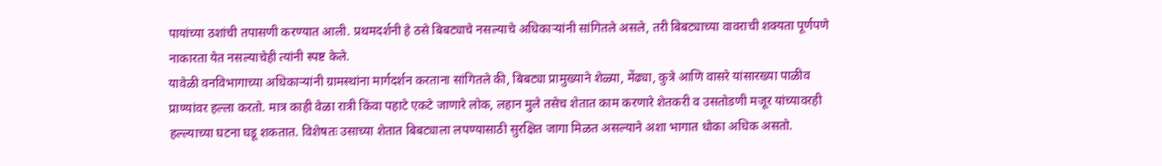पायांच्या ठशांची तपासणी करण्यात आली. प्रथमदर्शनी हे ठसे बिबट्याचे नसल्याचे अधिकाऱ्यांनी सांगितले असले, तरी बिबट्याच्या वावराची शक्यता पूर्णपणे नाकारता येत नसल्याचेही त्यांनी स्पष्ट केले.
यावेळी वनविभागाच्या अधिकाऱ्यांनी ग्रामस्थांना मार्गदर्शन करताना सांगितले की, बिबट्या प्रामुख्याने शेळ्या, मेंढ्या, कुत्रे आणि वासरे यांसारख्या पाळीव प्राण्यांवर हल्ला करतो. मात्र काही वेळा रात्री किंवा पहाटे एकटे जाणारे लोक, लहान मुले तसेच शेतात काम करणारे शेतकरी व उसतोडणी मजूर यांच्यावरही हल्ल्याच्या घटना घडू शकतात. विशेषतः उसाच्या शेतात बिबट्याला लपण्यासाठी सुरक्षित जागा मिळत असल्याने अशा भागात धोका अधिक असतो.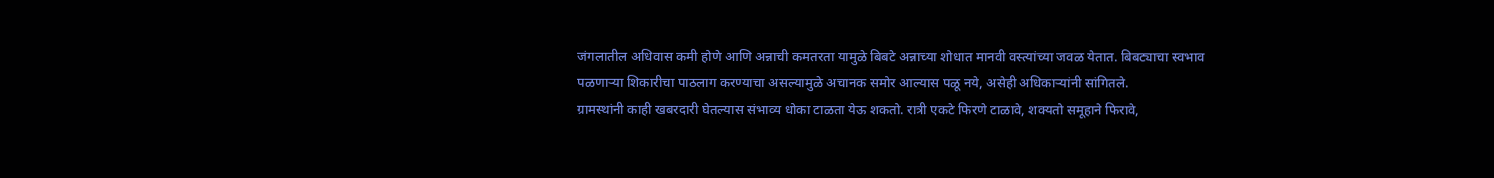जंगलातील अधिवास कमी होणे आणि अन्नाची कमतरता यामुळे बिबटे अन्नाच्या शोधात मानवी वस्त्यांच्या जवळ येतात. बिबट्याचा स्वभाव पळणाऱ्या शिकारीचा पाठलाग करण्याचा असल्यामुळे अचानक समोर आल्यास पळू नये, असेही अधिकाऱ्यांनी सांगितले.
ग्रामस्थांनी काही खबरदारी घेतल्यास संभाव्य धोका टाळता येऊ शकतो. रात्री एकटे फिरणे टाळावे, शक्यतो समूहाने फिरावे,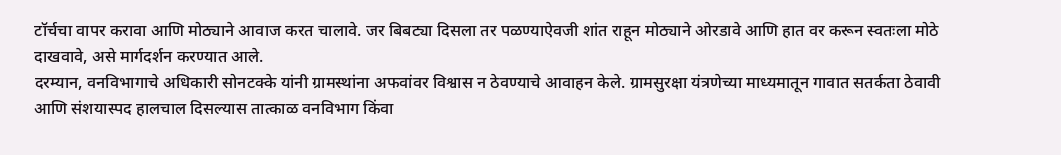टॉर्चचा वापर करावा आणि मोठ्याने आवाज करत चालावे. जर बिबट्या दिसला तर पळण्याऐवजी शांत राहून मोठ्याने ओरडावे आणि हात वर करून स्वतःला मोठे दाखवावे, असे मार्गदर्शन करण्यात आले.
दरम्यान, वनविभागाचे अधिकारी सोनटक्के यांनी ग्रामस्थांना अफवांवर विश्वास न ठेवण्याचे आवाहन केले. ग्रामसुरक्षा यंत्रणेच्या माध्यमातून गावात सतर्कता ठेवावी आणि संशयास्पद हालचाल दिसल्यास तात्काळ वनविभाग किंवा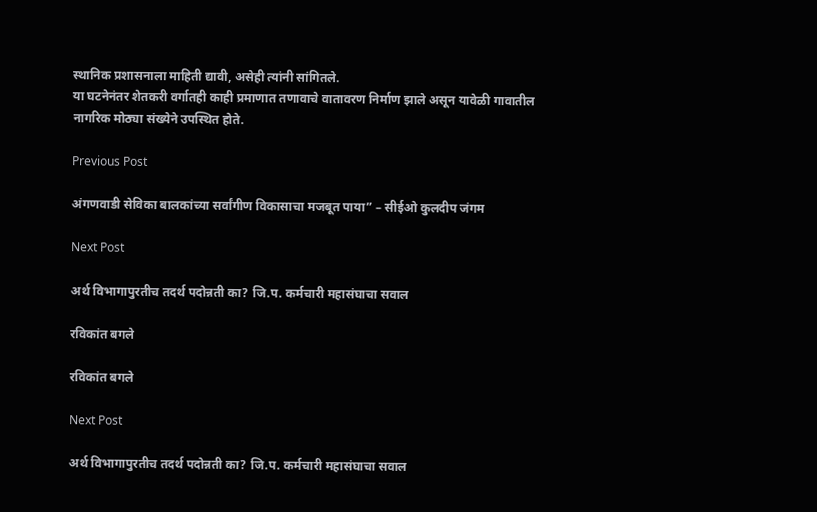स्थानिक प्रशासनाला माहिती द्यावी, असेही त्यांनी सांगितले.
या घटनेनंतर शेतकरी वर्गातही काही प्रमाणात तणावाचे वातावरण निर्माण झाले असून यावेळी गावातील नागरिक मोठ्या संख्येने उपस्थित होते.

Previous Post

अंगणवाडी सेविका बालकांच्या सर्वांगीण विकासाचा मजबूत पाया” – सीईओ कुलदीप जंगम

Next Post

अर्थ विभागापुरतीच तदर्थ पदोन्नती का? जि.प. कर्मचारी महासंघाचा सवाल

रविकांत बगले

रविकांत बगले

Next Post

अर्थ विभागापुरतीच तदर्थ पदोन्नती का? जि.प. कर्मचारी महासंघाचा सवाल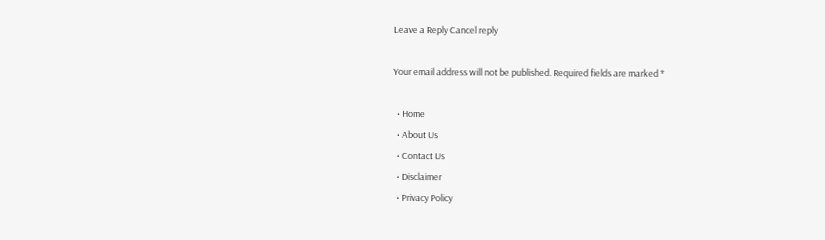Leave a Reply Cancel reply

Your email address will not be published. Required fields are marked *

  • Home
  • About Us
  • Contact Us
  • Disclaimer
  • Privacy Policy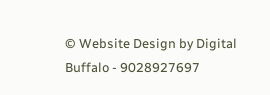© Website Design by Digital Buffalo - 9028927697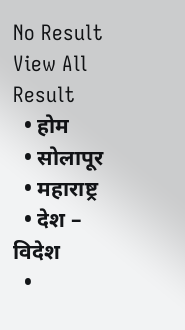No Result
View All Result
  • होम
  • सोलापूर
  • महाराष्ट्र
  • देश – विदेश
  •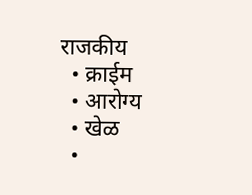राजकीय
  • क्राईम
  • आरोग्य
  • खेळ
  •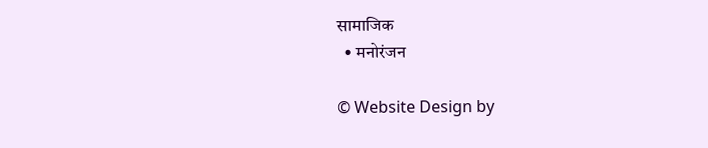सामाजिक
  • मनोरंजन

© Website Design by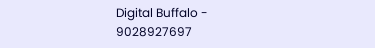Digital Buffalo - 9028927697